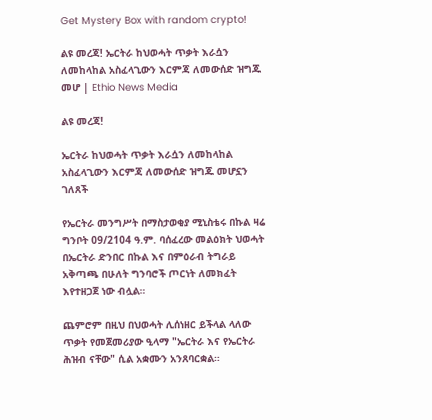Get Mystery Box with random crypto!

ልዩ መረጃ! ኤርትራ ከህወሓት ጥቃት እራሷን ለመከላከል አስፈላጊውን እርምጃ ለመውሰድ ዝግጁ መሆ | Ethio News Media

ልዩ መረጃ!

ኤርትራ ከህወሓት ጥቃት እራሷን ለመከላከል አስፈላጊውን እርምጃ ለመውሰድ ዝግጁ መሆኗን ገለጸች

የኤርትራ መንግሥት በማስታወቂያ ሚኒስቴሩ በኩል ዛሬ ግንቦት 09/2104 ዓ.ም. ባሰፈረው መልዕክት ህወሓት በኤርትራ ድንበር በኩል እና በምዕራብ ትግራይ አቅጣጫ በሁለት ግንባሮች ጦርነት ለመክፈት እየተዘጋጀ ነው ብሏል።

ጨምሮም በዚህ በህወሓት ሊሰነዘር ይችላል ላለው ጥቃት የመጀመሪያው ዒላማ "ኤርትራ እና የኤርትራ ሕዝብ ናቸው" ሲል አቋሙን አንጸባርቋል።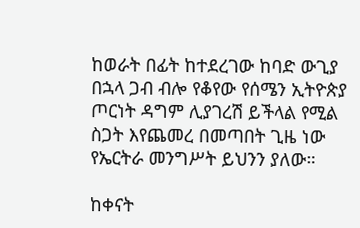ከወራት በፊት ከተደረገው ከባድ ውጊያ በኋላ ጋብ ብሎ የቆየው የሰሜን ኢትዮጵያ ጦርነት ዳግም ሊያገረሽ ይችላል የሚል ስጋት እየጨመረ በመጣበት ጊዜ ነው የኤርትራ መንግሥት ይህንን ያለው።

ከቀናት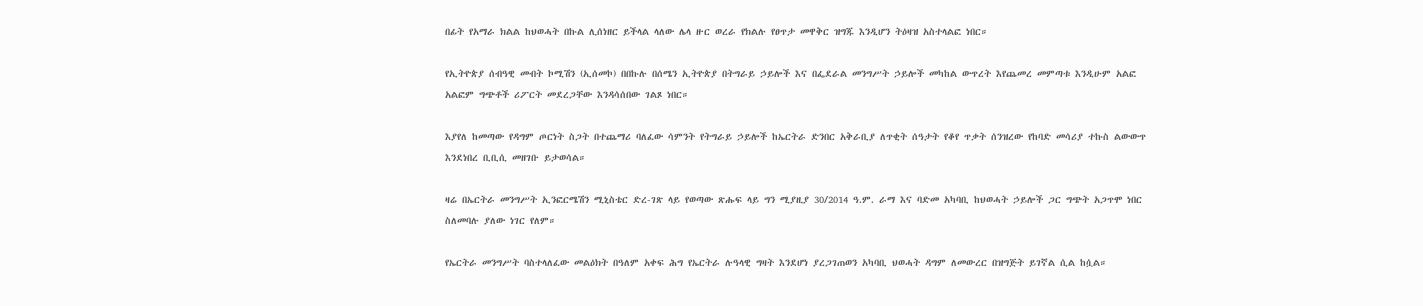በፊት የአማራ ክልል ከህወሓት በኩል ሊሰነዘር ይችላል ላለው ሌላ ዙር ወረራ የክልሉ የፀጥታ መዋቅር ዝግጁ እንዲሆን ትዕዛዝ አስተላልፎ ነበር።

የኢትዮጵያ ሰብዓዊ መብት ኮሚሽን (ኢሰመኮ) በበኩሉ በሰሜን ኢትዮጵያ በትግራይ ኃይሎች እና በፌደራል መንግሥት ኃይሎች መካከል ውጥረት እየጨመረ መምጣቱ እንዲሁም አልፎ አልፎም ግጭቶች ሪፖርት መደረጋቸው እንዳሳሰበው ገልጾ ነበር።

እያየለ ከመጣው የዳግም ጦርነት ስጋት በተጨማሪ ባለፈው ሳምንት የትግራይ ኃይሎች ከኤርትራ ድንበር አቅራቢያ ለጥቂት ሰዓታት የቆየ ጥቃት ሰንዝረው የከባድ መሳሪያ ተኩስ ልውውጥ እንደነበረ ቢቢሲ መዘገቡ ይታወሳል።

ዛሬ በኤርትራ መንግሥት ኢንፎርሜሽን ሚኒስቴር ድረ-ገጽ ላይ የወጣው ጽሑፍ ላይ ግን ሚያዚያ 30/2014 ዓ.ም. ራማ እና ባድመ አካባቢ ከህወሓት ኃይሎች ጋር ግጭት አጋጥሞ ነበር ስለመባሉ ያለው ነገር የለም።

የኤርትራ መንግሥት ባስተላለፈው መልዕክት በዓለም አቀፍ ሕግ የኤርትራ ሉዓላዊ ግዛት እንደሆነ ያረጋገጠወን አካባቢ ህወሓት ዳግም ለመውረር በዝግጅት ይገኛል ሲል ከሷል።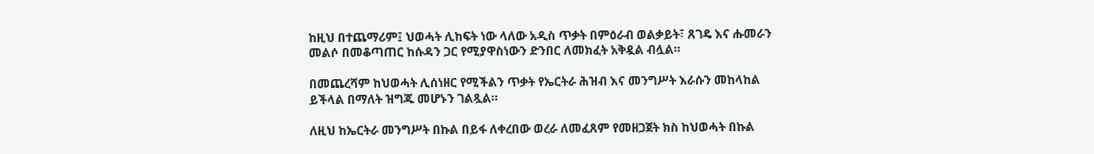ከዚህ በተጨማሪም፤ ህወሓት ሊከፍት ነው ላለው አዲስ ጥቃት በምዕራብ ወልቃይት፣ ጸገዴ እና ሑመራን መልሶ በመቆጣጠር ከሱዳን ጋር የሚያዋስነውን ድንበር ለመክፈት አቅዷል ብሏል።

በመጨረሻም ከህወሓት ሊሰነዘር የሚችልን ጥቃት የኤርትራ ሕዝብ እና መንግሥት እራሱን መከላከል ይችላል በማለት ዝግጁ መሆኑን ገልጿል።

ለዚህ ከኤርትራ መንግሥት በኩል በይፋ ለቀረበው ወረራ ለመፈጸም የመዘጋጀት ክስ ከህወሓት በኩል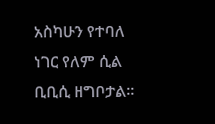አስካሁን የተባለ ነገር የለም ሲል ቢቢሲ ዘግቦታል።